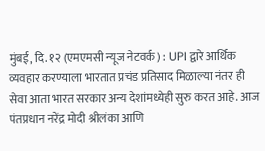मुंबई, दि. १२ (एमएमसी न्यूज नेटवर्क) : UPI द्वारे आर्थिक व्यवहार करण्याला भारतात प्रचंड प्रतिसाद मिळाल्या नंतर ही सेवा आता भारत सरकार अन्य देशांमध्येही सुरु करत आहे. आज पंतप्रधान नरेंद्र मोदी श्रीलंका आणि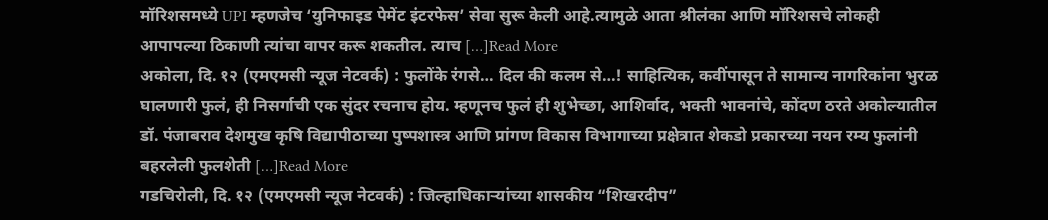मॉरिशसमध्ये UPI म्हणजेच ‘युनिफाइड पेमेंट इंटरफेस’ सेवा सुरू केली आहे.त्यामुळे आता श्रीलंका आणि मॉरिशसचे लोकही आपापल्या ठिकाणी त्यांचा वापर करू शकतील. त्याच […]Read More
अकोला, दि. १२ (एमएमसी न्यूज नेटवर्क) : फुलोंके रंगसे… दिल की कलम से…! साहित्यिक, कवींपासून ते सामान्य नागरिकांना भुरळ घालणारी फुलं, ही निसर्गाची एक सुंदर रचनाच होय. म्हणूनच फुलं ही शुभेच्छा, आशिर्वाद, भक्ती भावनांचे, कोंदण ठरते अकोल्यातील डॉ. पंजाबराव देशमुख कृषि विद्यापीठाच्या पुष्पशास्त्र आणि प्रांगण विकास विभागाच्या प्रक्षेत्रात शेकडो प्रकारच्या नयन रम्य फुलांनी बहरलेली फुलशेती […]Read More
गडचिरोली, दि. १२ (एमएमसी न्यूज नेटवर्क) : जिल्हाधिकाऱ्यांच्या शासकीय “शिखरदीप”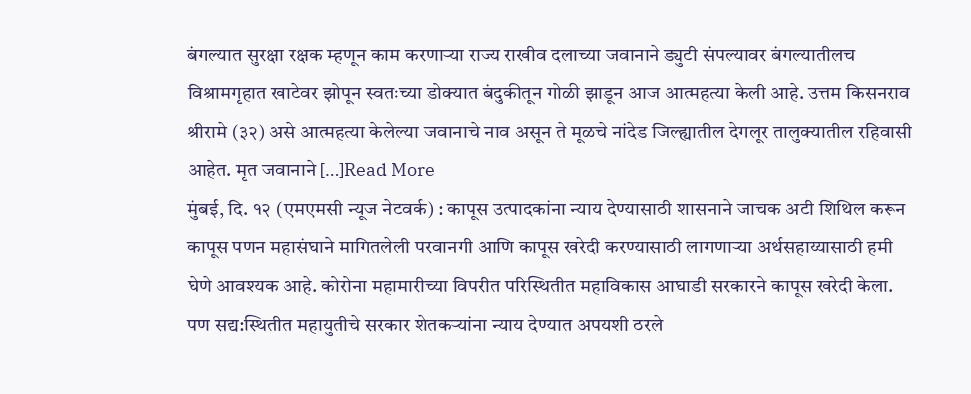बंगल्यात सुरक्षा रक्षक म्हणून काम करणाऱ्या राज्य राखीव दलाच्या जवानाने ड्युटी संपल्यावर बंगल्यातीलच विश्रामगृहात खाटेवर झोपून स्वतःच्या डोक्यात बंदुकीतून गोळी झाडून आज आत्महत्या केली आहे. उत्तम किसनराव श्रीरामे (३२) असे आत्महत्या केलेल्या जवानाचे नाव असून ते मूळचे नांदेड जिल्ह्यातील देगलूर तालुक्यातील रहिवासी आहेत. मृत जवानाने […]Read More
मुंबई, दि. १२ (एमएमसी न्यूज नेटवर्क) : कापूस उत्पादकांना न्याय देण्यासाठी शासनाने जाचक अटी शिथिल करून कापूस पणन महासंघाने मागितलेली परवानगी आणि कापूस खरेदी करण्यासाठी लागणाऱ्या अर्थसहाय्यासाठी हमी घेणे आवश्यक आहे. कोरोना महामारीच्या विपरीत परिस्थितीत महाविकास आघाडी सरकारने कापूस खरेदी केला. पण सद्य:स्थितीत महायुतीचे सरकार शेतकऱ्यांना न्याय देण्यात अपयशी ठरले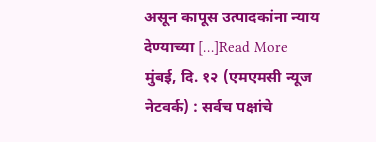असून कापूस उत्पादकांना न्याय देण्याच्या […]Read More
मुंबई, दि. १२ (एमएमसी न्यूज नेटवर्क) : सर्वच पक्षांचे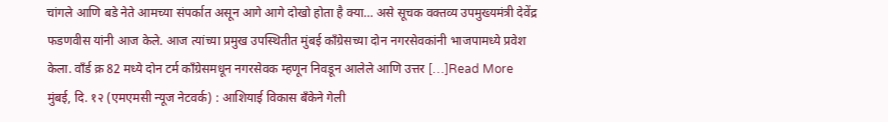चांगले आणि बडे नेते आमच्या संपर्कात असून आगे आगे दोखो होता है क्या… असे सूचक वक्तव्य उपमुख्यमंत्री देवेंद्र फडणवीस यांनी आज केले. आज त्यांच्या प्रमुख उपस्थितीत मुंबई काँग्रेसच्या दोन नगरसेवकांनी भाजपामध्ये प्रवेश केला. वाँर्ड क्र 82 मध्ये दोन टर्म काँग्रेसमधून नगरसेवक म्हणून निवडून आलेले आणि उत्तर […]Read More
मुंबई, दि. १२ (एमएमसी न्यूज नेटवर्क) : आशियाई विकास बँकेने गेली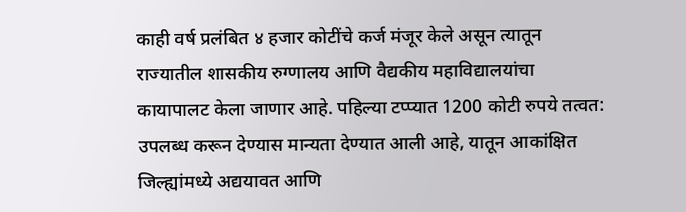काही वर्ष प्रलंबित ४ हजार कोटींचे कर्ज मंजूर केले असून त्यातून राज्यातील शासकीय रुग्णालय आणि वैद्यकीय महाविद्यालयांचा कायापालट केला जाणार आहे. पहिल्या टप्प्यात 1200 कोटी रुपये तत्वत: उपलब्ध करून देण्यास मान्यता देण्यात आली आहे, यातून आकांक्षित जिल्ह्यांमध्ये अद्ययावत आणि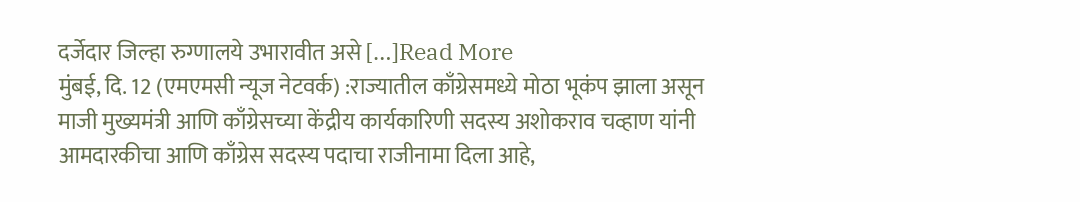दर्जेदार जिल्हा रुग्णालये उभारावीत असे […]Read More
मुंबई, दि. 12 (एमएमसी न्यूज नेटवर्क) :राज्यातील काँग्रेसमध्ये मोठा भूकंप झाला असून माजी मुख्यमंत्री आणि काँग्रेसच्या केंद्रीय कार्यकारिणी सदस्य अशोकराव चव्हाण यांनी आमदारकीचा आणि काँग्रेस सदस्य पदाचा राजीनामा दिला आहे,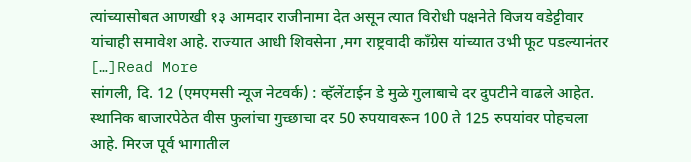त्यांच्यासोबत आणखी १३ आमदार राजीनामा देत असून त्यात विरोधी पक्षनेते विजय वडेट्टीवार यांचाही समावेश आहे. राज्यात आधी शिवसेना ,मग राष्ट्रवादी काँग्रेस यांच्यात उभी फूट पडल्यानंतर […]Read More
सांगली, दि. 12 (एमएमसी न्यूज नेटवर्क) : व्हॅलेंटाईन डे मुळे गुलाबाचे दर दुपटीने वाढले आहेत. स्थानिक बाजारपेठेत वीस फुलांचा गुच्छाचा दर 50 रुपयावरून 100 ते 125 रुपयांवर पोहचला आहे. मिरज पूर्व भागातील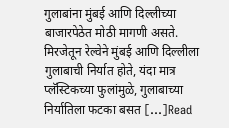गुलाबांना मुंबई आणि दिल्लीच्या बाजारपेठेत मोठी मागणी असते. मिरजेतून रेल्वेने मुंबई आणि दिल्लीला गुलाबाची निर्यात होते, यंदा मात्र प्लॅस्टिकच्या फुलांमुळे, गुलाबाच्या निर्यातिला फटका बसत […]Read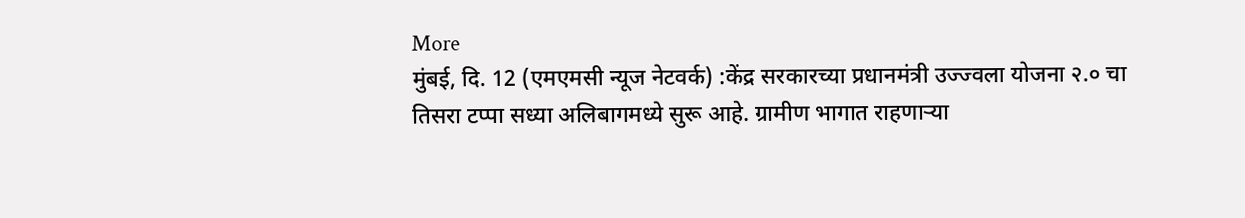More
मुंबई, दि. 12 (एमएमसी न्यूज नेटवर्क) :केंद्र सरकारच्या प्रधानमंत्री उज्ज्वला योजना २.० चा तिसरा टप्पा सध्या अलिबागमध्ये सुरू आहे. ग्रामीण भागात राहणाऱ्या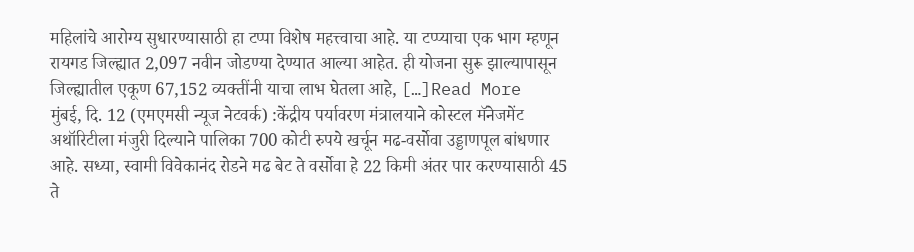महिलांचे आरोग्य सुधारण्यासाठी हा टप्पा विशेष महत्त्वाचा आहे. या टप्प्याचा एक भाग म्हणून रायगड जिल्ह्यात 2,097 नवीन जोडण्या देण्यात आल्या आहेत. ही योजना सुरू झाल्यापासून जिल्ह्यातील एकूण 67,152 व्यक्तींनी याचा लाभ घेतला आहे, […]Read More
मुंबई, दि. 12 (एमएमसी न्यूज नेटवर्क) :केंद्रीय पर्यावरण मंत्रालयाने कोस्टल मॅनेजमेंट अथॉरिटीला मंजुरी दिल्याने पालिका 700 कोटी रुपये खर्चून मढ-वर्सोवा उड्डाणपूल बांधणार आहे. सध्या, स्वामी विवेकानंद रोडने मढ बेट ते वर्सोवा हे 22 किमी अंतर पार करण्यासाठी 45 ते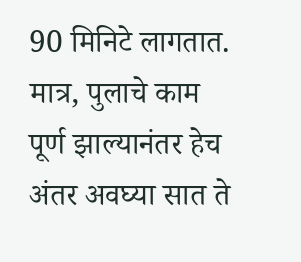90 मिनिटे लागतात. मात्र, पुलाचे काम पूर्ण झाल्यानंतर हेच अंतर अवघ्या सात ते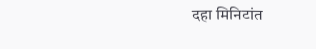दहा मिनिटांत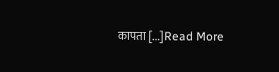कापता […]Read More